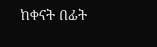ከቀናት በፊት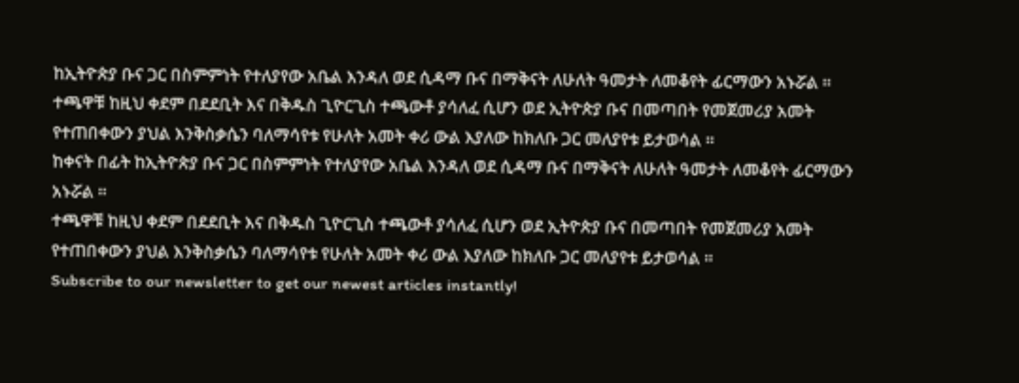ከኢትዮጵያ ቡና ጋር በስምምነት የተለያየው አቤል እንዳለ ወደ ሲዳማ ቡና በማቅናት ለሁለት ዓመታት ለመቆየት ፊርማውን አኑሯል ።
ተጫዋቹ ከዚህ ቀደም በደደቢት እና በቅዱስ ጊዮርጊስ ተጫውቶ ያሳለፈ ሲሆን ወደ ኢትዮጵያ ቡና በመጣበት የመጀመሪያ አመት የተጠበቀውን ያህል እንቅስቃሴን ባለማሳየቱ የሁለት አመት ቀሪ ውል እያለው ከክለቡ ጋር መለያየቱ ይታወሳል ።
ከቀናት በፊት ከኢትዮጵያ ቡና ጋር በስምምነት የተለያየው አቤል እንዳለ ወደ ሲዳማ ቡና በማቅናት ለሁለት ዓመታት ለመቆየት ፊርማውን አኑሯል ።
ተጫዋቹ ከዚህ ቀደም በደደቢት እና በቅዱስ ጊዮርጊስ ተጫውቶ ያሳለፈ ሲሆን ወደ ኢትዮጵያ ቡና በመጣበት የመጀመሪያ አመት የተጠበቀውን ያህል እንቅስቃሴን ባለማሳየቱ የሁለት አመት ቀሪ ውል እያለው ከክለቡ ጋር መለያየቱ ይታወሳል ።
Subscribe to our newsletter to get our newest articles instantly!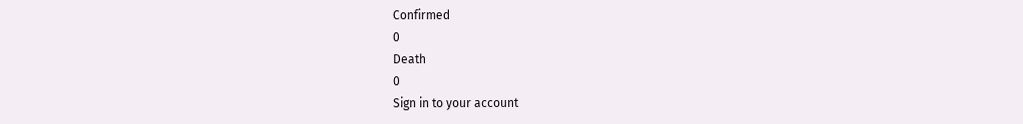Confirmed
0
Death
0
Sign in to your account